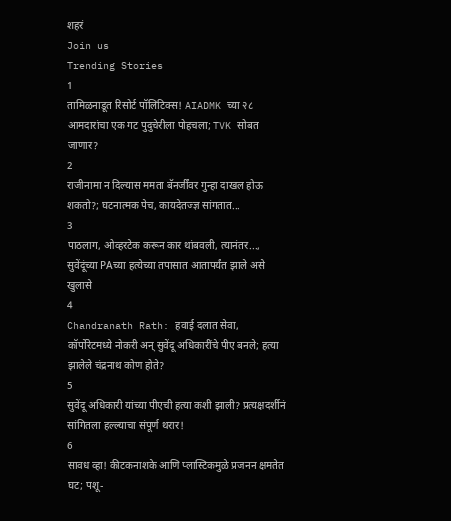शहरं
Join us
Trending Stories
1
तामिळनाडूत रिसोर्ट पॉलिटिक्स! AIADMK च्या २८ आमदारांचा एक गट पुदुचेरीला पोहचला; TVK सोबत जाणार?
2
राजीनामा न दिल्यास ममता बॅनर्जींवर गुन्हा दाखल होऊ शकतो?; घटनात्मक पेच, कायदेतज्ज्ञ सांगतात...
3
पाठलाग, ओव्हरटेक करून कार थांबवली, त्यानंतर..., सुवेंदूंच्या PAच्या हत्येच्या तपासात आतापर्यंत झाले असे खुलासे
4
Chandranath Rath: हवाई दलात सेवा, कॉर्पोरेटमध्ये नोकरी अन् सुवेंदू अधिकारींचे पीए बनले; हत्या झालेले चंद्रनाथ कोण होते?
5
सुवेंदू अधिकारी यांच्या पीएची हत्या कशी झाली? प्रत्यक्षदर्शीनं सांगितला हल्ल्याचा संपूर्ण थरार!
6
सावध व्हा! कीटकनाशके आणि प्लास्टिकमुळे प्रजनन क्षमतेत घट; पशू-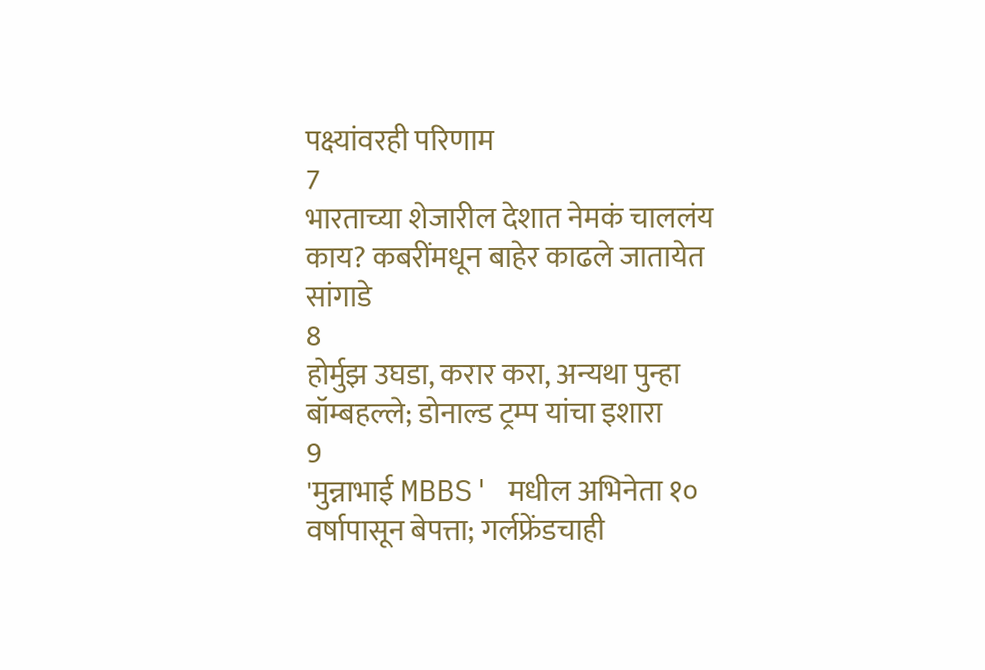पक्ष्यांवरही परिणाम
7
भारताच्या शेजारील देशात नेमकं चाललंय काय? कबरींमधून बाहेर काढले जातायेत सांगाडे
8
होर्मुझ उघडा, करार करा, अन्यथा पुन्हा बॉम्बहल्ले; डोनाल्ड ट्रम्प यांचा इशारा
9
'मुन्नाभाई MBBS' मधील अभिनेता १० वर्षापासून बेपत्ता; गर्लफ्रेंडचाही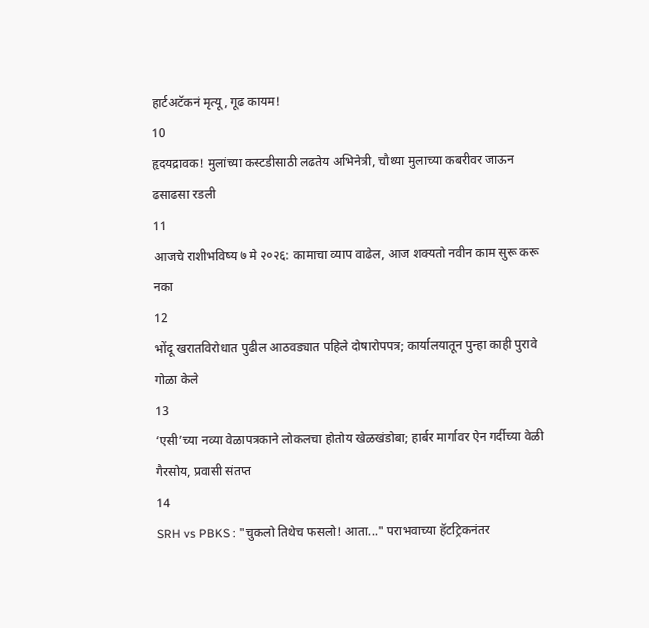हार्टअटॅकनं मृत्यू, गूढ कायम!
10
हृदयद्रावक! मुलांच्या कस्टडीसाठी लढतेय अभिनेत्री, चौथ्या मुलाच्या कबरीवर जाऊन ढसाढसा रडली
11
आजचे राशीभविष्य ७ मे २०२६: कामाचा व्याप वाढेल, आज शक्यतो नवीन काम सुरू करू नका
12
भोंदू खरातविरोधात पुढील आठवड्यात पहिले दोषारोपपत्र; कार्यालयातून पुन्हा काही पुरावे गोळा केले
13
‘एसी’च्या नव्या वेळापत्रकाने लोकलचा होतोय खेळखंडोबा; हार्बर मार्गावर ऐन गर्दीच्या वेळी गैरसोय, प्रवासी संतप्त
14
SRH vs PBKS : "चुकलो तिथेच फसलो! आता..." पराभवाच्या हॅटट्रिकनंतर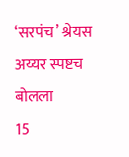‘सरपंच’ श्रेयस अय्यर स्पष्टच बोलला
15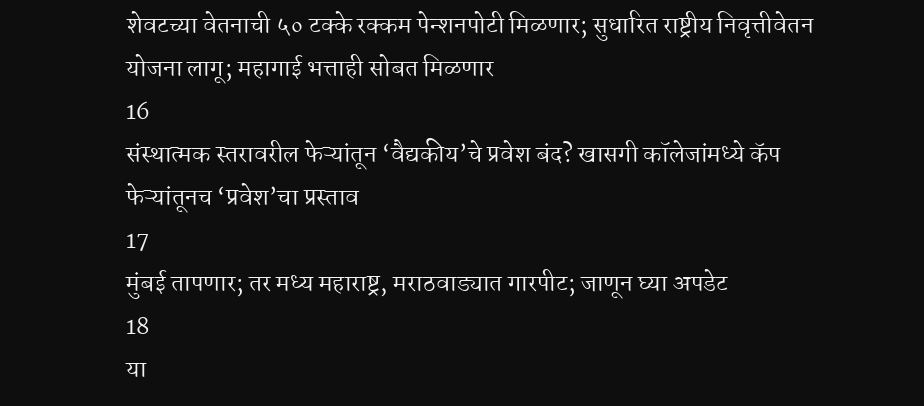शेवटच्या वेतनाची ५० टक्के रक्कम पेन्शनपोटी मिळणार; सुधारित राष्ट्रीय निवृत्तीवेतन योजना लागू; महागाई भत्ताही सोबत मिळणार
16
संस्थात्मक स्तरावरील फेऱ्यांतून ‘वैद्यकीय’चे प्रवेश बंद? खासगी कॉलेजांमध्ये कॅप फेऱ्यांतूनच ‘प्रवेश’चा प्रस्ताव
17
मुंबई तापणार; तर मध्य महाराष्ट्र, मराठवाड्यात गारपीट; जाणून घ्या अपडेट
18
या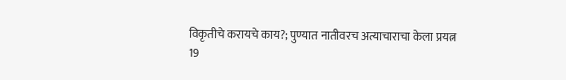विकृतीचे करायचे काय?; पुण्यात नातीवरच अत्याचाराचा केला प्रयत्न
19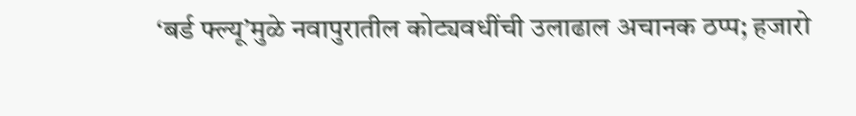‘बर्ड फ्ल्यू’मुळे नवापुरातील कोट्यवधींची उलाढाल अचानक ठप्प; हजारो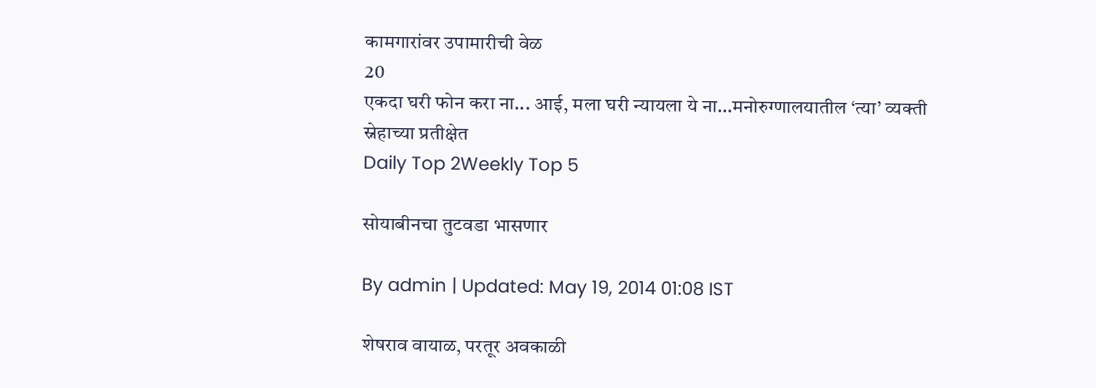कामगारांवर उपामारीची वेळ
20
एकदा घरी फोन करा ना... आई, मला घरी न्यायला ये ना…मनोरुग्णालयातील ‘त्या’ व्यक्ती स्नेहाच्या प्रतीक्षेत
Daily Top 2Weekly Top 5

सोयाबीनचा तुटवडा भासणार

By admin | Updated: May 19, 2014 01:08 IST

शेषराव वायाळ, परतूर अवकाळी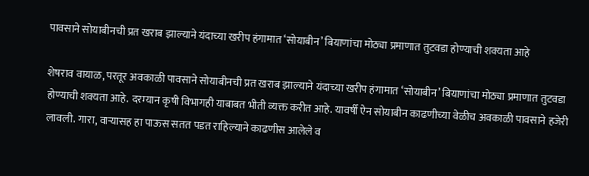पावसाने सोयाबीनची प्रत खराब झाल्याने यंदाच्या खरीप हंगामात ‘सोयाबीन’ बियाणांचा मोठ्या प्रमाणात तुटवडा होण्याची शक्यता आहे

शेषराव वायाळ, परतूर अवकाळी पावसाने सोयाबीनची प्रत खराब झाल्याने यंदाच्या खरीप हंगामात ‘सोयाबीन’ बियाणांचा मोठ्या प्रमाणात तुटवडा होण्याची शक्यता आहे. दरम्यान कृषी विभागही याबाबत भीती व्यक्त करीत आहे. यावर्षी ऐन सोयाबीन काढणीच्या वेळीच अवकाळी पावसाने हजेरी लावली. गारा, वार्‍यासह हा पाऊस सतत पडत राहिल्याने काढणीस आलेले व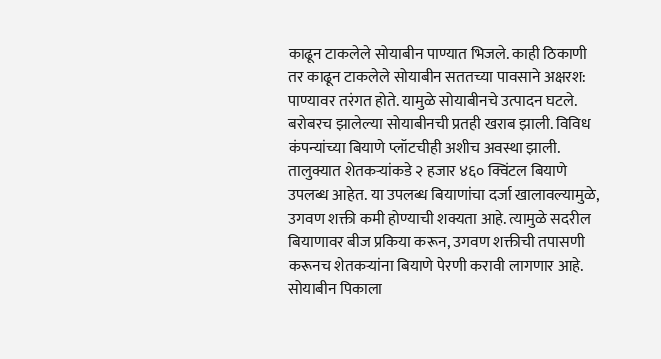काढून टाकलेले सोयाबीन पाण्यात भिजले. काही ठिकाणी तर काढून टाकलेले सोयाबीन सततच्या पावसाने अक्षरश: पाण्यावर तरंगत होते. यामुळे सोयाबीनचे उत्पादन घटले. बरोबरच झालेल्या सोयाबीनची प्रतही खराब झाली. विविध कंपन्यांच्या बियाणे प्लॉटचीही अशीच अवस्था झाली. तालुक्यात शेतकर्‍यांकडे २ हजार ४६० क्विंटल बियाणे उपलब्ध आहेत. या उपलब्ध बियाणांचा दर्जा खालावल्यामुळे, उगवण शक्ती कमी होण्याची शक्यता आहे. त्यामुळे सदरील बियाणावर बीज प्रकिया करून, उगवण शक्तीची तपासणी करूनच शेतकर्‍यांना बियाणे पेरणी करावी लागणार आहे. सोयाबीन पिकाला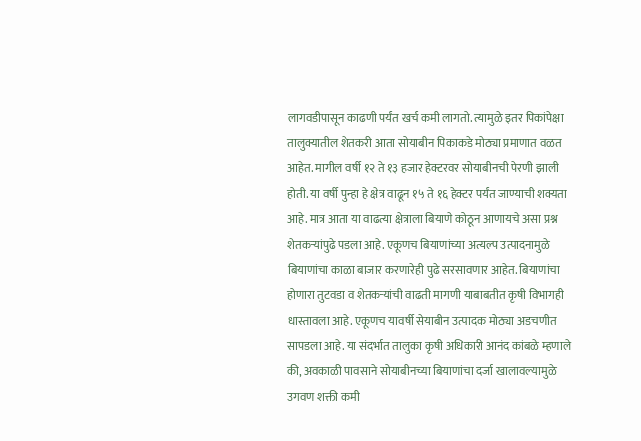लागवडीपासून काढणी पर्यंत खर्च कमी लागतो. त्यामुळे इतर पिकांपेक्षा तालुक्यातील शेतकरी आता सोयाबीन पिकाकडे मोठ्या प्रमाणात वळत आहेत. मागील वर्षी १२ ते १३ हजार हेक्टरवर सोयाबीनची पेरणी झाली होती. या वर्षी पुन्हा हे क्षेत्र वाढून १५ ते १६ हेक्टर पर्यंत जाण्याची शक्यता आहे. मात्र आता या वाढत्या क्षेत्राला बियाणे कोठून आणायचे असा प्रश्न शेतकर्‍यांपुढे पडला आहे. एकूणच बियाणांच्या अत्यल्प उत्पादनामुळे बियाणांचा काळा बाजार करणारेही पुढे सरसावणार आहेत. बियाणांचा होणारा तुटवडा व शेतकर्‍यांची वाढती मागणी याबाबतीत कृषी विभागही धास्तावला आहे. एकूणच यावर्षी सेयाबीन उत्पादक मोठ्या अडचणीत सापडला आहे. या संदर्भात तालुका कृषी अधिकारी आनंद कांबळे म्हणाले की, अवकाळी पावसाने सोयाबीनच्या बियाणांचा दर्जा खालावल्यामुळे उगवण शक्ती कमी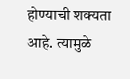होण्याची शक्यता आहे. त्यामुळे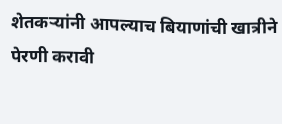शेतकर्‍यांनी आपल्याच बियाणांची खात्रीने पेरणी करावी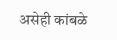असेही कांबळे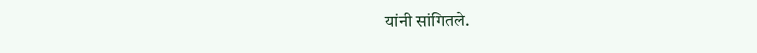यांनी सांगितले.